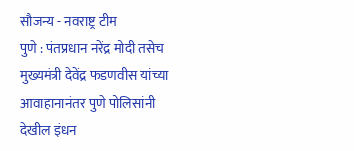सौजन्य - नवराष्ट्र टीम
पुणे : पंतप्रधान नरेंद्र मोदी तसेच मुख्यमंत्री देवेंद्र फडणवीस यांच्या आवाहानानंतर पुणे पोलिसांनी देखील इंधन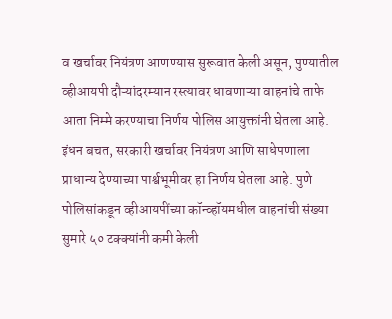व खर्चावर नियंत्रण आणण्यास सुरूवात केली असून, पुण्यातील व्हीआयपी दौऱ्यांदरम्यान रस्त्यावर धावणाऱ्या वाहनांचे ताफे आता निम्मे करण्याचा निर्णय पोलिस आयुक्तांनी घेतला आहे. इंधन बचत, सरकारी खर्चावर नियंत्रण आणि साधेपणाला प्राधान्य देण्याच्या पार्श्वभूमीवर हा निर्णय घेतला आहे. पुणे पोलिसांकडून व्हीआयपींच्या कॉन्व्हॉयमधील वाहनांची संख्या सुमारे ५० टक्क्यांनी कमी केली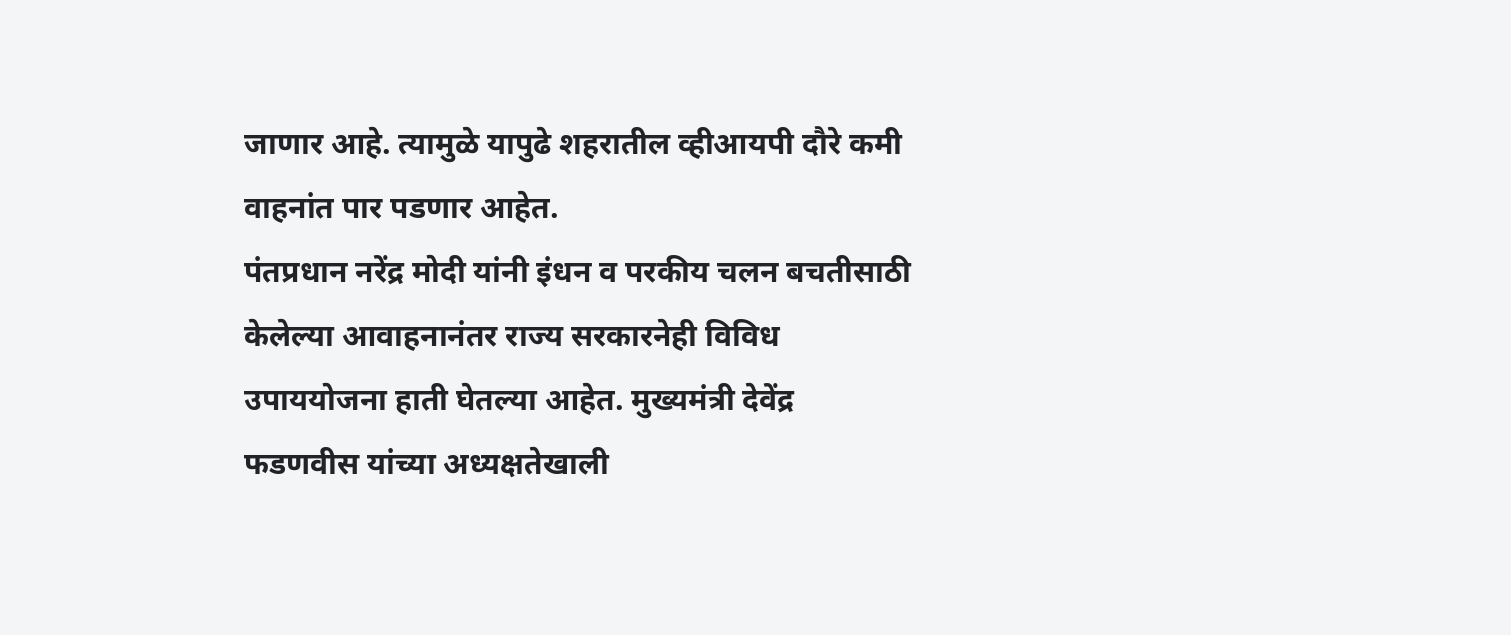जाणार आहे. त्यामुळे यापुढे शहरातील व्हीआयपी दौरे कमी वाहनांत पार पडणार आहेत.
पंतप्रधान नरेंद्र मोदी यांनी इंधन व परकीय चलन बचतीसाठी केलेल्या आवाहनानंतर राज्य सरकारनेही विविध उपाययोजना हाती घेतल्या आहेत. मुख्यमंत्री देवेंद्र फडणवीस यांच्या अध्यक्षतेखाली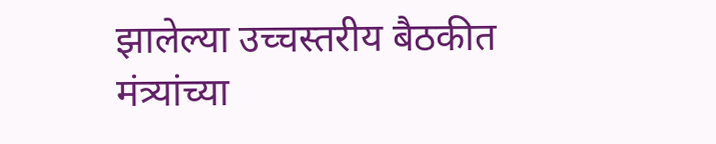झालेल्या उच्चस्तरीय बैठकीत मंत्र्यांच्या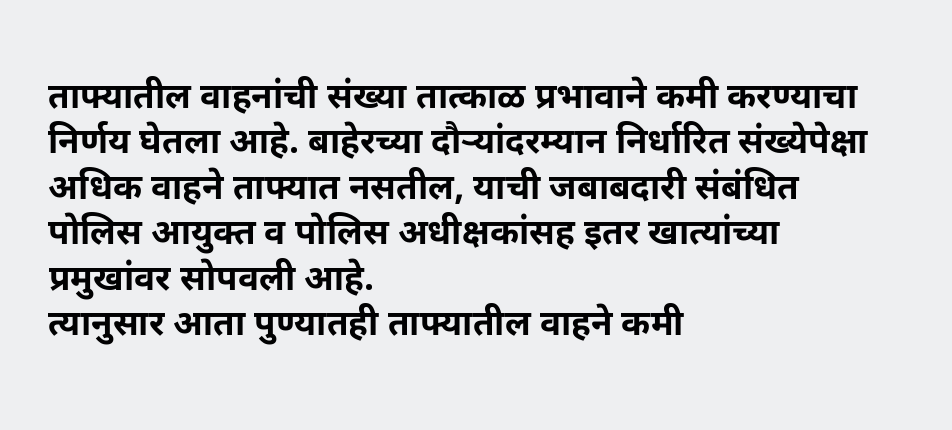ताफ्यातील वाहनांची संख्या तात्काळ प्रभावाने कमी करण्याचा निर्णय घेतला आहे. बाहेरच्या दौऱ्यांदरम्यान निर्धारित संख्येपेक्षा अधिक वाहने ताफ्यात नसतील, याची जबाबदारी संबंधित पोलिस आयुक्त व पोलिस अधीक्षकांसह इतर खात्यांच्या प्रमुखांवर सोपवली आहे.
त्यानुसार आता पुण्यातही ताफ्यातील वाहने कमी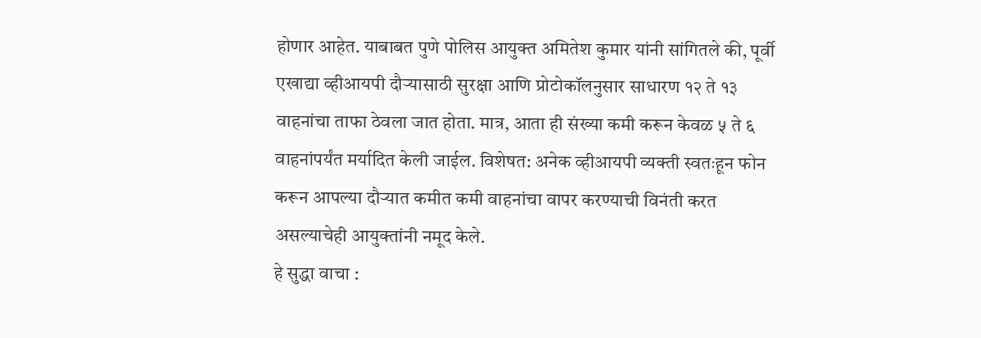होणार आहेत. याबाबत पुणे पोलिस आयुक्त अमितेश कुमार यांनी सांगितले की, पूर्वी एखाद्या व्हीआयपी दौऱ्यासाठी सुरक्षा आणि प्रोटोकॉलनुसार साधारण १२ ते १३ वाहनांचा ताफा ठेवला जात होता. मात्र, आता ही संख्या कमी करून केवळ ५ ते ६ वाहनांपर्यंत मर्यादित केली जाईल. विशेषत: अनेक व्हीआयपी व्यक्ती स्वतःहून फोन करून आपल्या दौऱ्यात कमीत कमी वाहनांचा वापर करण्याची विनंती करत असल्याचेही आयुक्तांनी नमूद केले.
हे सुद्धा वाचा :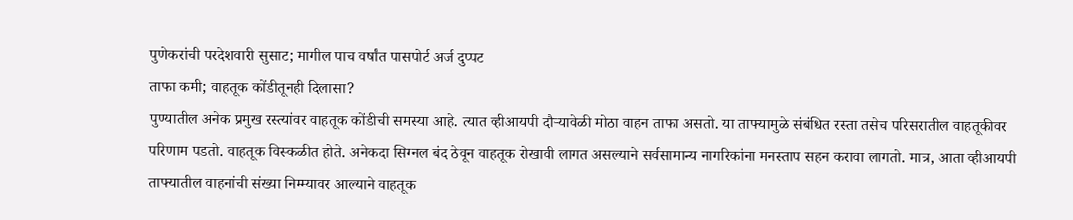पुणेकरांची परदेशवारी सुसाट; मागील पाच वर्षांत पासपोर्ट अर्ज दुप्पट
ताफा कमी; वाहतूक कोंडीतूनही दिलासा?
पुण्यातील अनेक प्रमुख रस्त्यांवर वाहतूक कोंडीची समस्या आहे. त्यात व्हीआयपी दौऱ्यावेळी मोठा वाहन ताफा असतो. या ताफ्यामुळे संबंधित रस्ता तसेच परिसरातील वाहतूकीवर परिणाम पडतो. वाहतूक विस्कळीत होते. अनेकदा सिग्नल बंद ठेवून वाहतूक रोखावी लागत असल्याने सर्वसामान्य नागरिकांना मनस्ताप सहन करावा लागतो. मात्र, आता व्हीआयपी ताफ्यातील वाहनांची संख्या निम्म्यावर आल्याने वाहतूक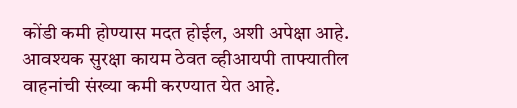कोंडी कमी होण्यास मदत होईल, अशी अपेक्षा आहे.
आवश्यक सुरक्षा कायम ठेवत व्हीआयपी ताफ्यातील वाहनांची संख्या कमी करण्यात येत आहे.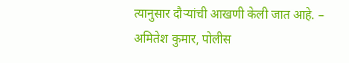त्यानुसार दौऱ्यांची आखणी केली जात आहे. – अमितेश कुमार, पोलीस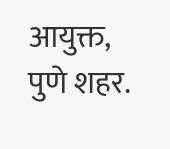आयुक्त, पुणे शहर.